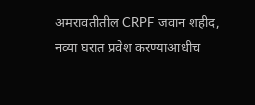अमरावतीतील CRPF जवान शहीद, नव्या घरात प्रवेश करण्याआधीच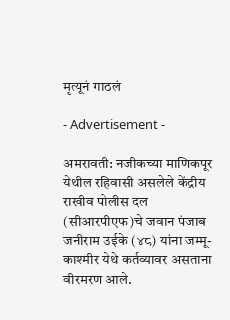मृत्यूनं गाठलं

- Advertisement -

अमरावती: नजीकच्या माणिकपूर येथील रहिवासी असलेले केंद्रीय राखीव पोलीस दल (सीआरपीएफ)चे जवान पंजाब जनीराम उईके (४८) यांना जम्मू-काश्मीर येथे कर्तव्यावर असताना वीरमरण आले.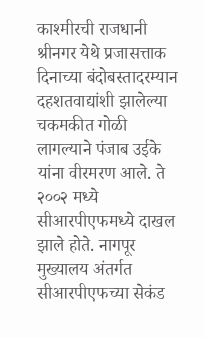काश्मीरची राजधानी श्रीनगर येथे प्रजासत्ताक दिनाच्या बंदोबस्तादरम्यान दहशतवाद्यांशी झालेल्या चकमकीत गोळी लागल्याने पंजाब उईके यांना वीरमरण आले. ते २००२ मध्ये सीआरपीएफमध्ये दाखल झाले होते. नागपूर मुख्यालय अंतर्गत सीआरपीएफच्या सेकंड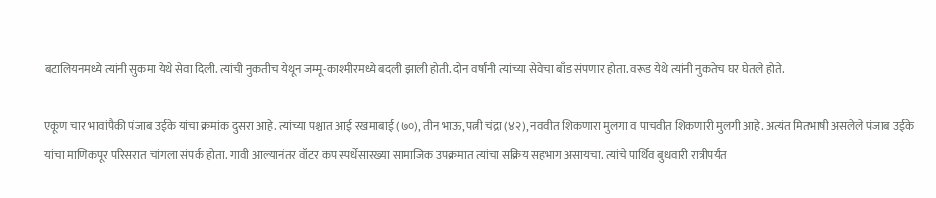बटालियनमध्ये त्यांनी सुकमा येथे सेवा दिली. त्यांची नुकतीच येथून जम्मू-काश्मीरमध्ये बदली झाली होती. दोन वर्षांनी त्यांच्या सेवेचा बाँड संपणार होता. वरूड येथे त्यांनी नुकतेच घर घेतले होते.

एकूण चार भावांपैकी पंजाब उईके यांचा क्रमांक दुसरा आहे. त्यांच्या पश्चात आई रखमाबाई (७०), तीन भाऊ, पत्नी चंद्रा (४२), नववीत शिकणारा मुलगा व पाचवीत शिकणारी मुलगी आहे. अत्यंत मितभाषी असलेले पंजाब उईके यांचा माणिकपूर परिसरात चांगला संपर्क होता. गावी आल्यानंतर वॉटर कप स्पर्धेसारख्या सामाजिक उपक्रमात त्यांचा सक्रिय सहभाग असायचा. त्यांचे पार्थिव बुधवारी रात्रीपर्यंत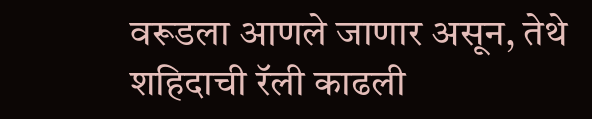वरूडला आणले जाणार असून, तेथे शहिदाची रॅली काढली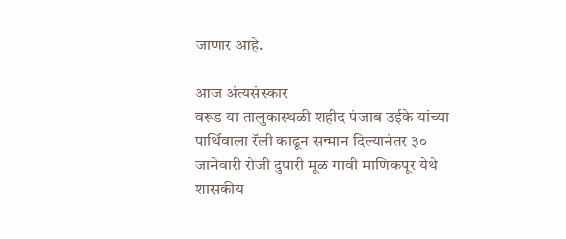जाणार आहे.

आज अंत्यसंस्कार
वरूड या तालुकास्थळी शहीद पंजाब उईके यांच्या पार्थिवाला रॅली काढून सन्मान दिल्यानंतर ३० जानेवारी रोजी दुपारी मूळ गावी माणिकपूर येथे शासकीय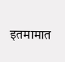इतमामात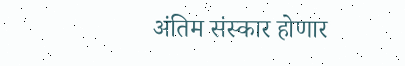अंतिम संस्कार होणार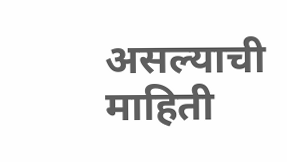असल्याची माहिती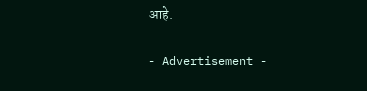आहे.

- Advertisement -